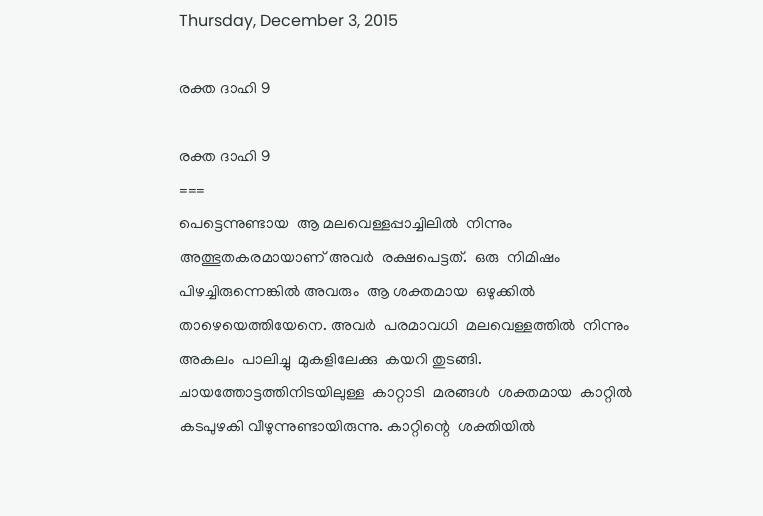Thursday, December 3, 2015

രക്ത ദാഹി 9

രക്ത ദാഹി 9
===
പെട്ടെന്നുണ്ടായ  ആ മലവെള്ളപ്പാച്ചിലിൽ  നിന്നും  അത്ഭുതകരമായാണ് അവര്‍  രക്ഷപെട്ടത്.  ഒരു  നിമിഷം  പിഴച്ചിരുന്നെങ്കിൽ അവരും  ആ ശക്തമായ  ഒഴുക്കില്‍  താഴെയെത്തിയേനെ. അവര്‍  പരമാവധി  മലവെള്ളത്തിൽ  നിന്നും  അകലം  പാലിച്ചു  മുകളിലേക്കു  കയറി തുടങ്ങി.  ചായത്തോട്ടത്തിനിടയിലുള്ള  കാറ്റാടി  മരങ്ങള്‍  ശക്തമായ  കാറ്റില്‍  കടപുഴകി വീഴുന്നുണ്ടായിരുന്നു. കാറ്റിന്റെ  ശക്തിയിൽ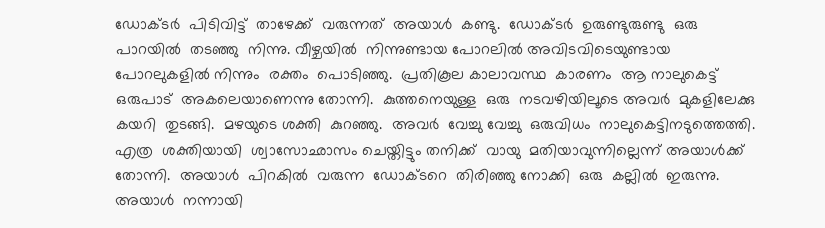ഡോക്ടര്‍  പിടിവിട്ട്  താഴേക്ക്  വരുന്നത്  അയാള്‍  കണ്ടു.  ഡോക്ടര്‍  ഉരുണ്ടുരുണ്ടു  ഒരു  പാറയില്‍  തടഞ്ഞു  നിന്നു. വീഴ്ചയില്‍  നിന്നുണ്ടായ പോറലിൽ അവിടവിടെയുണ്ടായ പോറലുകളിൽ നിന്നും  രക്തം  പൊടിഞ്ഞു.  പ്രതികൂല കാലാവസ്ഥ  കാരണം  ആ നാലുകെട്ട് ഒരുപാട്  അകലെയാണെന്നു തോന്നി.  കുത്തനെയുള്ള  ഒരു  നടവഴിയിലൂടെ അവര്‍  മുകളിലേക്കു  കയറി  തുടങ്ങി.  മഴയുടെ ശക്തി  കുറഞ്ഞു.  അവര്‍  വേച്ചു വേച്ചു  ഒരുവിധം  നാലുകെട്ടിനടുത്തെത്തി. എത്ര  ശക്തിയായി  ശ്വാസോഛാസം ചെയ്തിട്ടും തനിക്ക്  വായു  മതിയാവുന്നില്ലെന്ന് അയാള്‍ക്ക് തോന്നി.  അയാള്‍  പിറകില്‍  വരുന്ന  ഡോക്ടറെ  തിരിഞ്ഞു നോക്കി  ഒരു  കല്ലില്‍  ഇരുന്നു. അയാള്‍  നന്നായി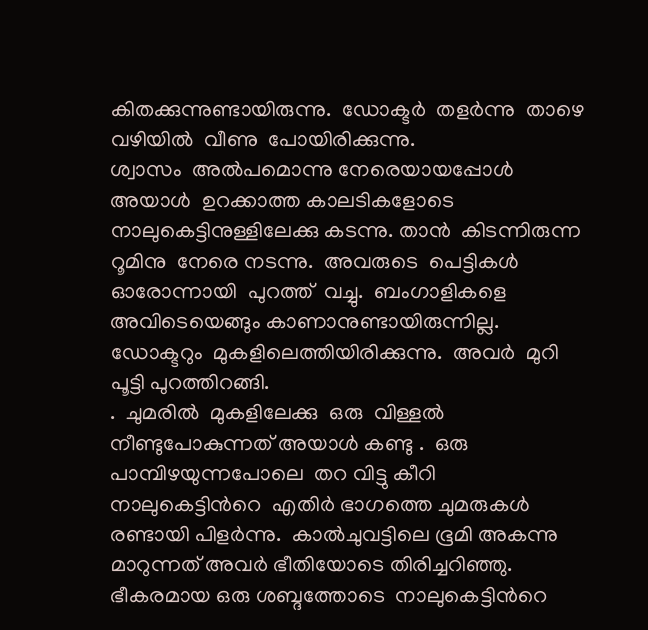കിതക്കുന്നുണ്ടായിരുന്നു.  ഡോക്ടര്‍  തളർന്നു  താഴെ  വഴിയില്‍  വീണു  പോയിരിക്കുന്നു.
ശ്വാസം  അൽപമൊന്നു നേരെയായപ്പോൾ  അയാള്‍  ഉറക്കാത്ത കാലടികളോടെ  നാലുകെട്ടിനുള്ളിലേക്കു കടന്നു. താന്‍  കിടന്നിരുന്ന റൂമിനു  നേരെ നടന്നു.  അവരുടെ  പെട്ടികൾ  ഓരോന്നായി  പുറത്ത്  വച്ചു.  ബംഗാളികളെ  അവിടെയെങ്ങും കാണാനുണ്ടായിരുന്നില്ല.  ഡോക്ടറും  മുകളിലെത്തിയിരിക്കുന്നു.  അവര്‍  മുറി പൂട്ടി പുറത്തിറങ്ങി.
.  ചുമരില്‍  മുകളിലേക്കു  ഒരു  വിള്ളൽ നീണ്ടുപോകുന്നത് അയാള്‍ കണ്ടു .  ഒരു  പാമ്പിഴയുന്നപോലെ  തറ വിട്ടു കീറി  നാലുകെട്ടിൻറെ  എതിര്‍ ഭാഗത്തെ ചുമരുകള്‍  രണ്ടായി പിളര്‍ന്നു.  കാൽചുവട്ടിലെ ഭൂമി അകന്നു മാറുന്നത് അവര്‍ ഭീതിയോടെ തിരിച്ചറിഞ്ഞു. ഭീകരമായ ഒരു ശബ്ദത്തോടെ  നാലുകെട്ടിൻറെ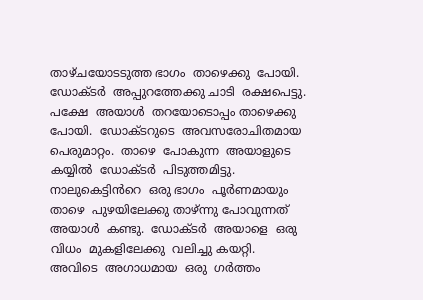താഴ്ചയോടടുത്ത ഭാഗം  താഴെക്കു  പോയി.  ഡോക്ടര്‍  അപ്പുറത്തേക്കു ചാടി  രക്ഷപെട്ടു.  പക്ഷേ  അയാള്‍  തറയോടൊപ്പം താഴെക്കു  പോയി.  ഡോക്ടറുടെ  അവസരോചിതമായ  പെരുമാറ്റം.  താഴെ  പോകുന്ന  അയാളുടെ കയ്യില്‍  ഡോക്ടര്‍  പിടുത്തമിട്ടു. നാലുകെട്ടിൻറെ  ഒരു ഭാഗം  പൂർണമായും  താഴെ  പുഴയിലേക്കു താഴ്ന്നു പോവുന്നത് അയാള്‍  കണ്ടു.  ഡോക്ടര്‍  അയാളെ  ഒരു വിധം  മുകളിലേക്കു  വലിച്ചു കയറ്റി.
അവിടെ  അഗാധമായ  ഒരു  ഗർത്തം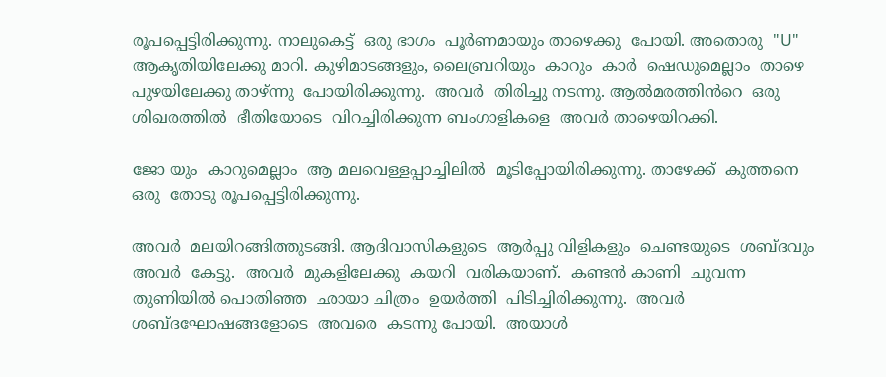രൂപപ്പെട്ടിരിക്കുന്നു. നാലുകെട്ട്  ഒരു ഭാഗം  പൂർണമായും താഴെക്കു  പോയി. അതൊരു  "U" ആകൃതിയിലേക്കു മാറി. കുഴിമാടങ്ങളും, ലൈബ്രറിയും  കാറും  കാർ  ഷെഡുമെല്ലാം  താഴെ  പുഴയിലേക്കു താഴ്ന്നു  പോയിരിക്കുന്നു.  അവര്‍  തിരിച്ചു നടന്നു. ആൽമരത്തിൻറെ  ഒരു  ശിഖരത്തിൽ  ഭീതിയോടെ  വിറച്ചിരിക്കുന്ന ബംഗാളികളെ  അവർ താഴെയിറക്കി.

ജോ യും  കാറുമെല്ലാം  ആ മലവെള്ളപ്പാച്ചിലിൽ  മൂടിപ്പോയിരിക്കുന്നു. താഴേക്ക്  കുത്തനെ  ഒരു  തോടു രൂപപ്പെട്ടിരിക്കുന്നു.

അവര്‍  മലയിറങ്ങിത്തുടങ്ങി. ആദിവാസികളുടെ  ആർപ്പു വിളികളും  ചെണ്ടയുടെ  ശബ്ദവും  അവര്‍  കേട്ടു.  അവര്‍  മുകളിലേക്കു  കയറി  വരികയാണ്.  കണ്ടൻ കാണി  ചുവന്ന  തുണിയില്‍ പൊതിഞ്ഞ  ഛായാ ചിത്രം  ഉയർത്തി  പിടിച്ചിരിക്കുന്നു.  അവര്‍  ശബ്ദഘോഷങ്ങളോടെ  അവരെ  കടന്നു പോയി.  അയാള്‍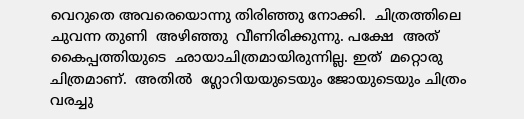വെറുതെ അവരെയൊന്നു തിരിഞ്ഞു നോക്കി.  ചിത്രത്തിലെ ചുവന്ന തുണി  അഴിഞ്ഞു  വീണിരിക്കുന്നു. പക്ഷേ  അത് കൈപ്പത്തിയുടെ  ഛായാചിത്രമായിരുന്നില്ല. ഇത്  മറ്റൊരു  ചിത്രമാണ്.  അതില്‍  ഗ്ലോറിയയുടെയും ജോയുടെയും ചിത്രം  വരച്ചു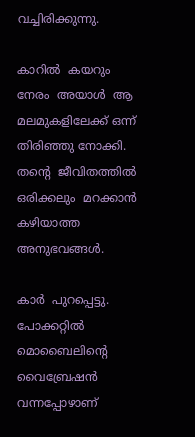വച്ചിരിക്കുന്നു.

കാറിൽ  കയറും  നേരം  അയാള്‍  ആ മലമുകളിലേക്ക് ഒന്ന്  തിരിഞ്ഞു നോക്കി. തന്റെ  ജീവിതത്തിൽ  ഒരിക്കലും  മറക്കാന്‍ കഴിയാത്ത  അനുഭവങ്ങൾ.

കാർ  പുറപ്പെട്ടു. പോക്കറ്റിൽ മൊബൈലിന്റെ  വൈബ്രേഷൻ  വന്നപ്പോഴാണ്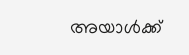അയാള്‍ക്ക്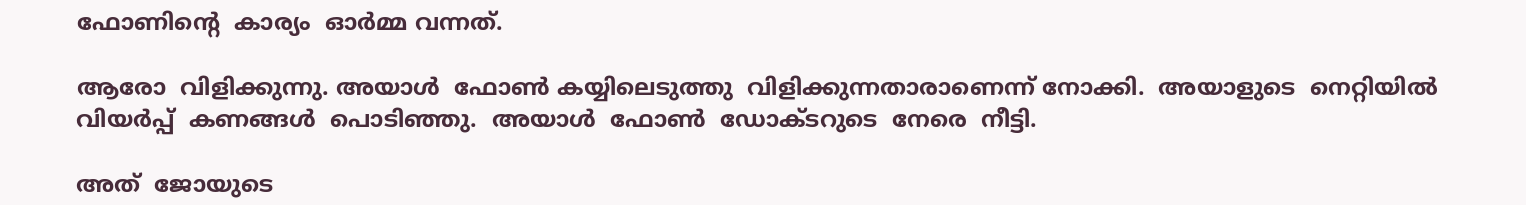ഫോണിന്റെ  കാര്യം  ഓർമ്മ വന്നത്‌.

ആരോ  വിളിക്കുന്നു. അയാള്‍  ഫോണ്‍ കയ്യിലെടുത്തു  വിളിക്കുന്നതാരാണെന്ന് നോക്കി.  അയാളുടെ  നെറ്റിയിൽ  വിയർപ്പ്  കണങ്ങള്‍  പൊടിഞ്ഞു.  അയാള്‍  ഫോണ്‍  ഡോക്ടറുടെ  നേരെ  നീട്ടി.

അത്  ജോയുടെ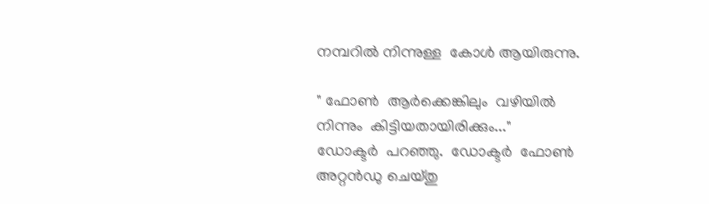നമ്പറിൽ നിന്നുള്ള  കോൾ ആയിരുന്നു.

" ഫോണ്‍  ആർക്കെങ്കിലും  വഴിയില്‍ നിന്നും  കിട്ടിയതായിരിക്കും..."
ഡോക്ടര്‍  പറഞ്ഞു.  ഡോക്ടര്‍  ഫോണ്‍  അറ്റൻഡു ചെയ്തു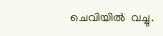ചെവിയില്‍  വച്ചു.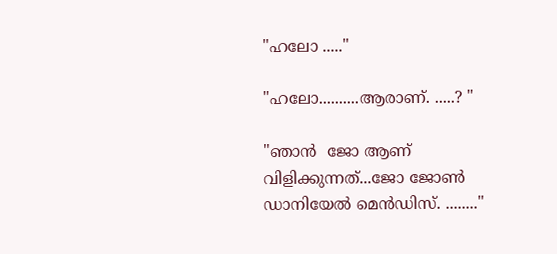"ഹലോ ....."

"ഹലോ..........ആരാണ്. .....? "

"ഞാന്‍  ജോ ആണ്  വിളിക്കുന്നത്...ജോ ജോൺ ഡാനിയേല്‍ മെൻഡിസ്. ........"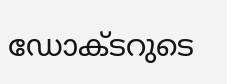ഡോക്ടറുടെ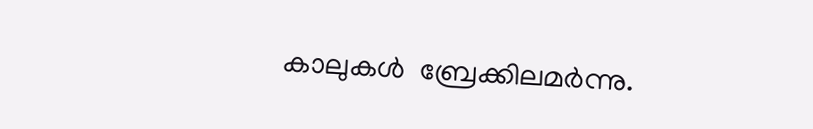കാലുകൾ  ബ്രേക്കിലമർന്നു.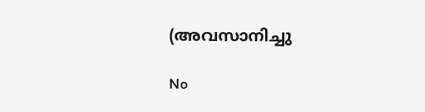(അവസാനിച്ചു

No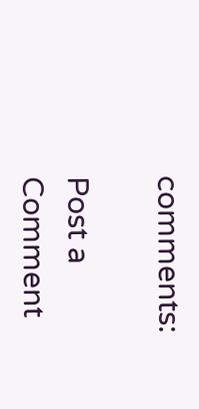comments:

Post a Comment